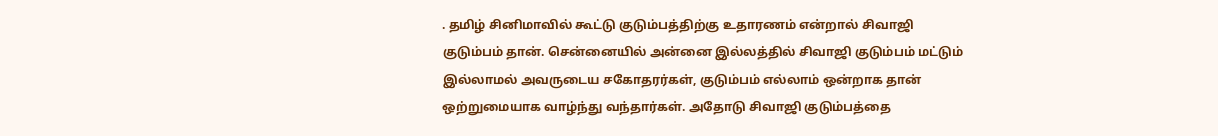. தமிழ் சினிமாவில் கூட்டு குடும்பத்திற்கு உதாரணம் என்றால் சிவாஜி குடும்பம் தான். சென்னையில் அன்னை இல்லத்தில் சிவாஜி குடும்பம் மட்டும் இல்லாமல் அவருடைய சகோதரர்கள், குடும்பம் எல்லாம் ஒன்றாக தான் ஒற்றுமையாக வாழ்ந்து வந்தார்கள். அதோடு சிவாஜி குடும்பத்தை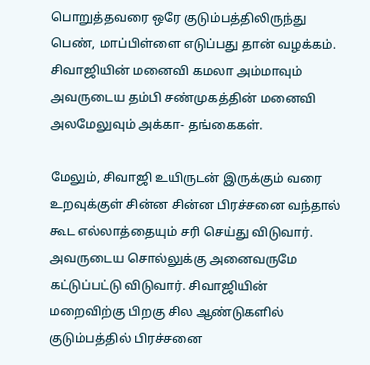பொறுத்தவரை ஒரே குடும்பத்திலிருந்து பெண், மாப்பிள்ளை எடுப்பது தான் வழக்கம். சிவாஜியின் மனைவி கமலா அம்மாவும் அவருடைய தம்பி சண்முகத்தின் மனைவி அலமேலுவும் அக்கா- தங்கைகள்.

மேலும், சிவாஜி உயிருடன் இருக்கும் வரை உறவுக்குள் சின்ன சின்ன பிரச்சனை வந்தால் கூட எல்லாத்தையும் சரி செய்து விடுவார். அவருடைய சொல்லுக்கு அனைவருமே கட்டுப்பட்டு விடுவார். சிவாஜியின் மறைவிற்கு பிறகு சில ஆண்டுகளில் குடும்பத்தில் பிரச்சனை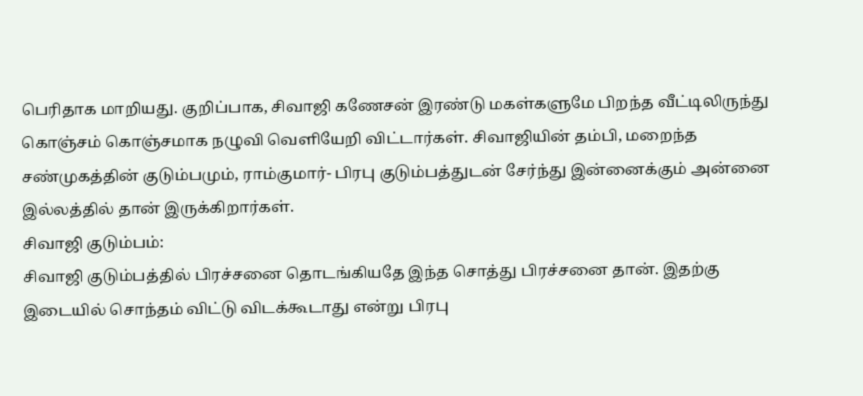பெரிதாக மாறியது. குறிப்பாக, சிவாஜி கணேசன் இரண்டு மகள்களுமே பிறந்த வீட்டிலிருந்து கொஞ்சம் கொஞ்சமாக நழுவி வெளியேறி விட்டார்கள். சிவாஜியின் தம்பி, மறைந்த சண்முகத்தின் குடும்பமும், ராம்குமார்- பிரபு குடும்பத்துடன் சேர்ந்து இன்னைக்கும் அன்னை இல்லத்தில் தான் இருக்கிறார்கள்.
சிவாஜி குடும்பம்:
சிவாஜி குடும்பத்தில் பிரச்சனை தொடங்கியதே இந்த சொத்து பிரச்சனை தான். இதற்கு இடையில் சொந்தம் விட்டு விடக்கூடாது என்று பிரபு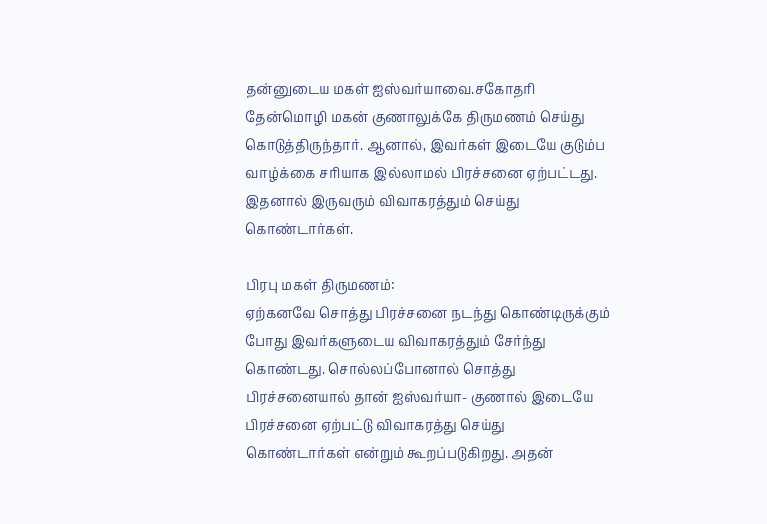தன்னுடைய மகள் ஐஸ்வர்யாவை.சகோதரி தேன்மொழி மகன் குணாலுக்கே திருமணம் செய்து கொடுத்திருந்தார். ஆனால், இவர்கள் இடையே குடும்ப வாழ்க்கை சரியாக இல்லாமல் பிரச்சனை ஏற்பட்டது. இதனால் இருவரும் விவாகரத்தும் செய்து கொண்டார்கள்.

பிரபு மகள் திருமணம்:
ஏற்கனவே சொத்து பிரச்சனை நடந்து கொண்டிருக்கும் போது இவர்களுடைய விவாகரத்தும் சேர்ந்து கொண்டது. சொல்லப்போனால் சொத்து பிரச்சனையால் தான் ஐஸ்வர்யா- குணால் இடையே பிரச்சனை ஏற்பட்டு விவாகரத்து செய்து கொண்டார்கள் என்றும் கூறப்படுகிறது. அதன்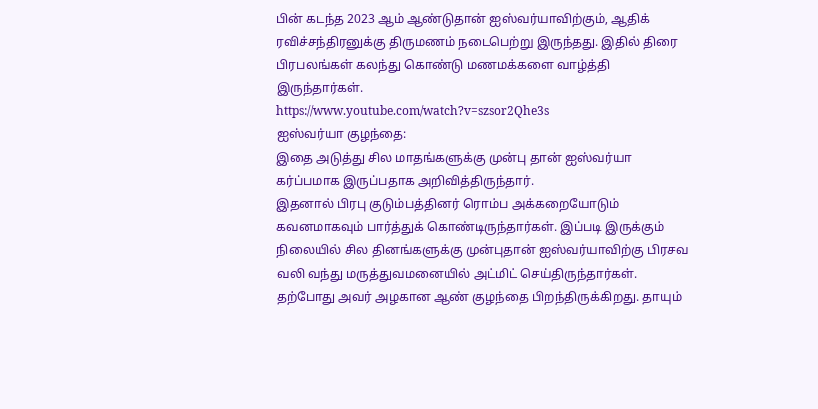பின் கடந்த 2023 ஆம் ஆண்டுதான் ஐஸ்வர்யாவிற்கும், ஆதிக் ரவிச்சந்திரனுக்கு திருமணம் நடைபெற்று இருந்தது. இதில் திரை பிரபலங்கள் கலந்து கொண்டு மணமக்களை வாழ்த்தி இருந்தார்கள்.
https://www.youtube.com/watch?v=szsor2Qhe3s
ஐஸ்வர்யா குழந்தை:
இதை அடுத்து சில மாதங்களுக்கு முன்பு தான் ஐஸ்வர்யா கர்ப்பமாக இருப்பதாக அறிவித்திருந்தார்.
இதனால் பிரபு குடும்பத்தினர் ரொம்ப அக்கறையோடும் கவனமாகவும் பார்த்துக் கொண்டிருந்தார்கள். இப்படி இருக்கும் நிலையில் சில தினங்களுக்கு முன்புதான் ஐஸ்வர்யாவிற்கு பிரசவ வலி வந்து மருத்துவமனையில் அட்மிட் செய்திருந்தார்கள். தற்போது அவர் அழகான ஆண் குழந்தை பிறந்திருக்கிறது. தாயும்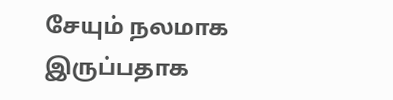சேயும் நலமாக இருப்பதாக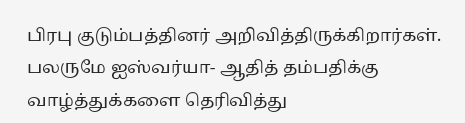பிரபு குடும்பத்தினர் அறிவித்திருக்கிறார்கள். பலருமே ஐஸ்வர்யா- ஆதித் தம்பதிக்கு வாழ்த்துக்களை தெரிவித்து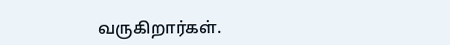வருகிறார்கள்.